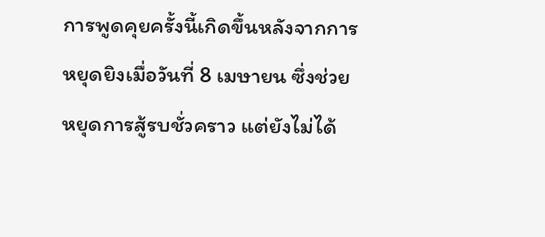การพูดคุยครั้งนี้เกิดขึ้นหลังจากการหยุดยิงเมื่อวันที่ 8 เมษายน ซึ่งช่วยหยุดการสู้รบชั่วคราว แต่ยังไม่ได้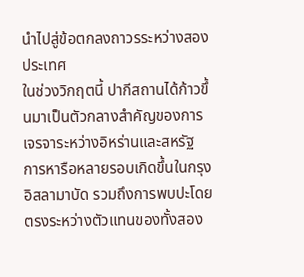นำไปสู่ข้อตกลงถาวรระหว่างสองประเทศ
ในช่วงวิกฤตนี้ ปากีสถานได้ก้าวขึ้นมาเป็นตัวกลางสำคัญของการเจรจาระหว่างอิหร่านและสหรัฐ
การหารือหลายรอบเกิดขึ้นในกรุงอิสลามาบัด รวมถึงการพบปะโดยตรงระหว่างตัวแทนของทั้งสอง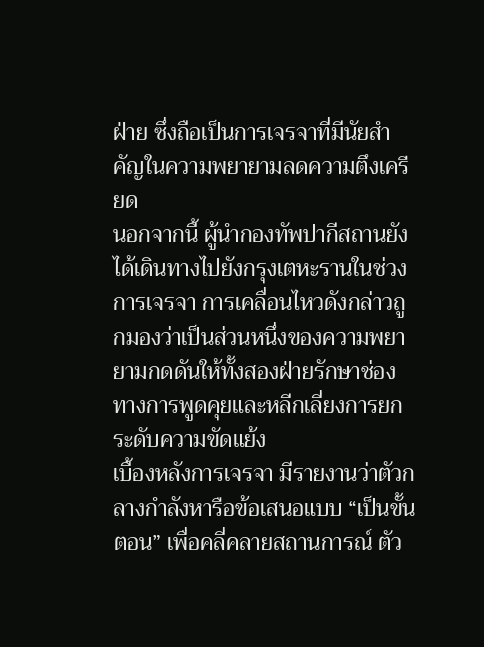ฝ่าย ซึ่งถือเป็นการเจรจาที่มีนัยสำคัญในความพยายามลดความตึงเครียด
นอกจากนี้ ผู้นำกองทัพปากีสถานยังได้เดินทางไปยังกรุงเตหะรานในช่วงการเจรจา การเคลื่อนไหวดังกล่าวถูกมองว่าเป็นส่วนหนึ่งของความพยายามกดดันให้ทั้งสองฝ่ายรักษาช่องทางการพูดคุยและหลีกเลี่ยงการยกระดับความขัดแย้ง
เบื้องหลังการเจรจา มีรายงานว่าตัวกลางกำลังหารือข้อเสนอแบบ “เป็นขั้นตอน” เพื่อคลี่คลายสถานการณ์ ตัว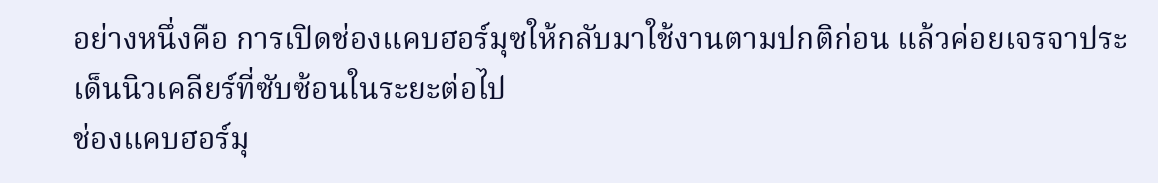อย่างหนึ่งคือ การเปิดช่องแคบฮอร์มุซให้กลับมาใช้งานตามปกติก่อน แล้วค่อยเจรจาประเด็นนิวเคลียร์ที่ซับซ้อนในระยะต่อไป
ช่องแคบฮอร์มุ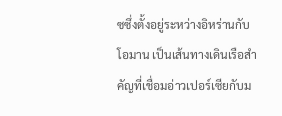ซซึ่งตั้งอยู่ระหว่างอิหร่านกับโอมาน เป็นเส้นทางเดินเรือสำคัญที่เชื่อมอ่าวเปอร์เซียกับม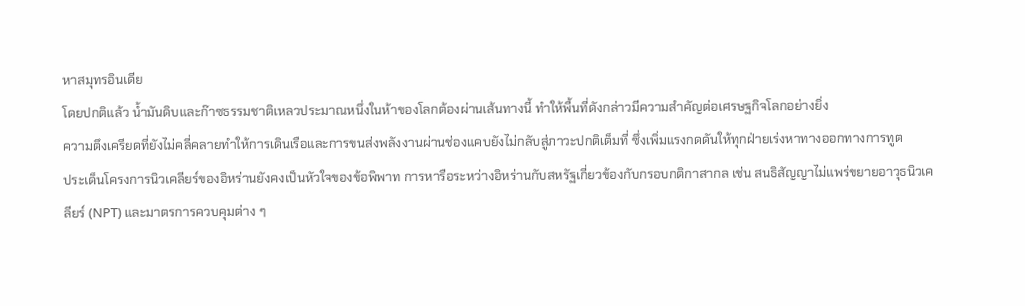หาสมุทรอินเดีย
โดยปกติแล้ว น้ำมันดิบและก๊าซธรรมชาติเหลวประมาณหนึ่งในห้าของโลกต้องผ่านเส้นทางนี้ ทำให้พื้นที่ดังกล่าวมีความสำคัญต่อเศรษฐกิจโลกอย่างยิ่ง
ความตึงเครียดที่ยังไม่คลี่คลายทำให้การเดินเรือและการขนส่งพลังงานผ่านช่องแคบยังไม่กลับสู่ภาวะปกติเต็มที่ ซึ่งเพิ่มแรงกดดันให้ทุกฝ่ายเร่งหาทางออกทางการทูต
ประเด็นโครงการนิวเคลียร์ของอิหร่านยังคงเป็นหัวใจของข้อพิพาท การหารือระหว่างอิหร่านกับสหรัฐเกี่ยวข้องกับกรอบกติกาสากล เช่น สนธิสัญญาไม่แพร่ขยายอาวุธนิวเคลียร์ (NPT) และมาตรการควบคุมต่าง ๆ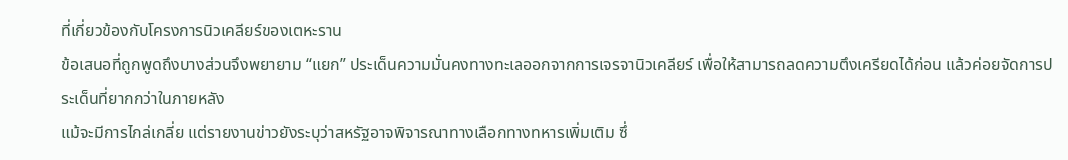ที่เกี่ยวข้องกับโครงการนิวเคลียร์ของเตหะราน
ข้อเสนอที่ถูกพูดถึงบางส่วนจึงพยายาม “แยก” ประเด็นความมั่นคงทางทะเลออกจากการเจรจานิวเคลียร์ เพื่อให้สามารถลดความตึงเครียดได้ก่อน แล้วค่อยจัดการประเด็นที่ยากกว่าในภายหลัง
แม้จะมีการไกล่เกลี่ย แต่รายงานข่าวยังระบุว่าสหรัฐอาจพิจารณาทางเลือกทางทหารเพิ่มเติม ซึ่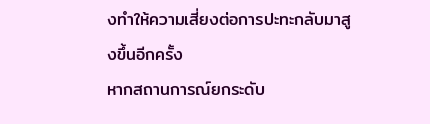งทำให้ความเสี่ยงต่อการปะทะกลับมาสูงขึ้นอีกครั้ง
หากสถานการณ์ยกระดับ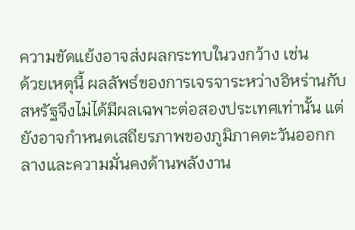ความขัดแย้งอาจส่งผลกระทบในวงกว้าง เช่น
ด้วยเหตุนี้ ผลลัพธ์ของการเจรจาระหว่างอิหร่านกับสหรัฐจึงไม่ได้มีผลเฉพาะต่อสองประเทศเท่านั้น แต่ยังอาจกำหนดเสถียรภาพของภูมิภาคตะวันออกกลางและความมั่นคงด้านพลังงาน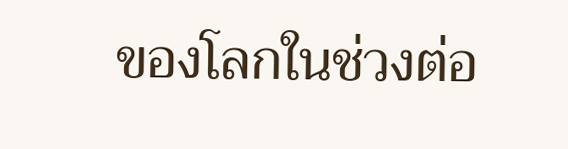ของโลกในช่วงต่อ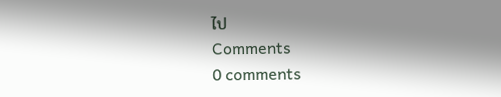ไป
Comments
0 comments